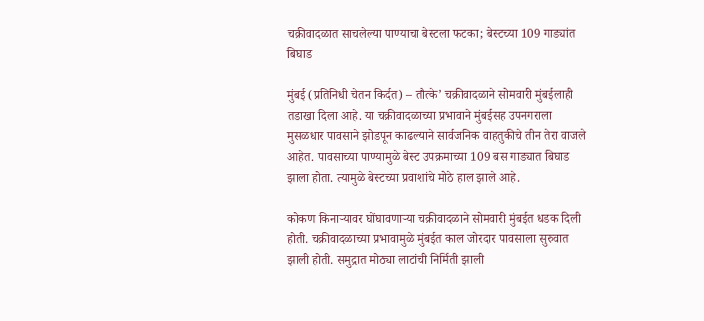चक्रीवादळात साचलेल्या पाण्याचा बेस्टला फटका; बेस्टच्या 109 गाड्यांत बिघाड

मुंबई (प्रतिनिधी चेतन किर्दत) – तौत्के’ चक्रीवादळाने सोमवारी मुंबईलाही तडाखा दिला आहे. या चक्रीवादळाच्या प्रभावाने मुंबईसह उपनगराला मुसळधार पावसाने झोडपून काढल्याने सार्वजनिक वाहतुकीचे तीन तेरा वाजले आहेत. पावसाच्या पाण्यामुळे बेस्ट उपक्रमाच्या 109 बस गाड्यात बिघाड झाला होता. त्यामुळे बेस्टच्या प्रवाशांचे मोठे हाल झाले आहे.

कोकण किनाऱ्यावर घोंघावणाऱ्या चक्रीवादळाने सोमवारी मुंबईत धडक दिली होती. चक्रीवादळाच्या प्रभावामुळे मुंबईत काल जोरदार पावसाला सुरुवात झाली होती. समुद्रात मोठ्या लाटांची निर्मिती झाली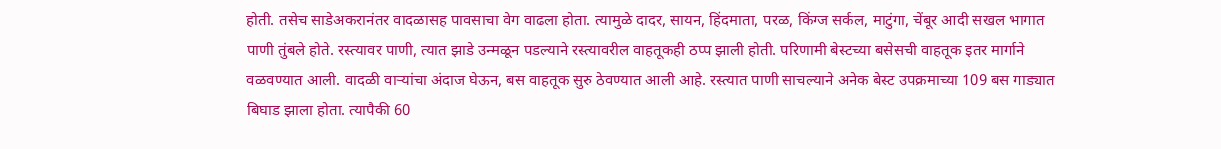होती. तसेच साडेअकरानंतर वादळासह पावसाचा वेग वाढला होता. त्यामुळे दादर, सायन, हिंदमाता, परळ, किंग्ज सर्कल, माटुंगा, चेंबूर आदी सखल भागात पाणी तुंबले होते. रस्त्यावर पाणी, त्यात झाडे उन्मळून पडल्याने रस्त्यावरील वाहतूकही ठप्प झाली होती. परिणामी बेस्टच्या बसेसची वाहतूक इतर मार्गाने वळवण्यात आली. वादळी वाऱ्यांचा अंदाज घेऊन, बस वाहतूक सुरु ठेवण्यात आली आहे. रस्त्यात पाणी साचल्याने अनेक बेस्ट उपक्रमाच्या 109 बस गाड्यात बिघाड झाला होता. त्यापैकी 60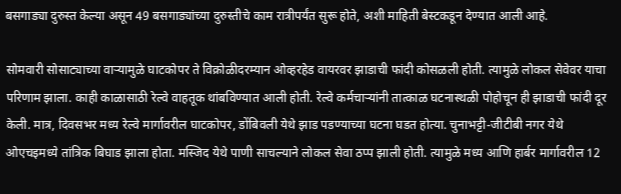बसगाड्या दुरुस्त केल्या असून 49 बसगाड्यांच्या दुरुस्तीचे काम रात्रीपर्यंत सुरू होते, अशी माहिती बेस्टकडून देण्यात आली आहे.

सोमवारी सोसाट्याच्या वाऱ्यामुळे घाटकोपर ते विक्रोळीदरम्यान ओव्हरहेड वायरवर झाडाची फांदी कोसळली होती. त्यामुळे लोकल सेवेवर याचा परिणाम झाला. काही काळासाठी रेल्वे वाहतूक थांबविण्यात आली होती. रेल्वे कर्मचाऱ्यांनी तात्काळ घटनास्थळी पोहोचून ही झाडाची फांदी दूर केली. मात्र, दिवसभर मध्य रेल्वे मार्गावरील घाटकोपर, डोंबिवली येथे झाड पडण्याच्या घटना घडत होत्या. चुनाभट्टी-जीटीबी नगर येथे ओएचइमध्ये तांत्रिक बिघाड झाला होता. मस्जिद येथे पाणी साचल्याने लोकल सेवा ठप्प झाली होती. त्यामुळे मध्य आणि हार्बर मार्गावरील 12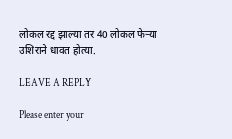लोकल रद्द झाल्या तर 40 लोकल फेऱ्या उशिराने धावत होत्या.

LEAVE A REPLY

Please enter your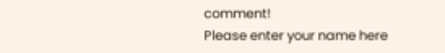comment!
Please enter your name here